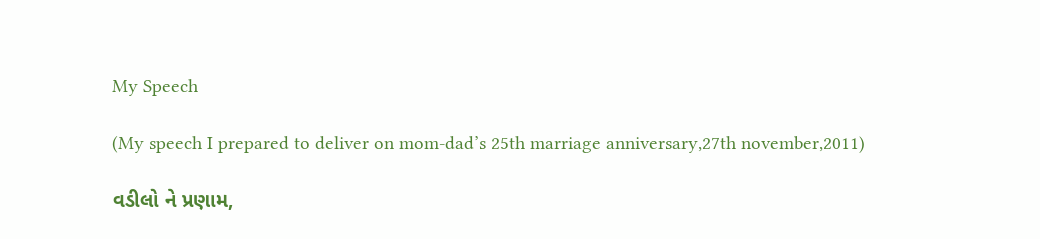My Speech

(My speech I prepared to deliver on mom-dad’s 25th marriage anniversary,27th november,2011)

વડીલો ને પ્રણામ,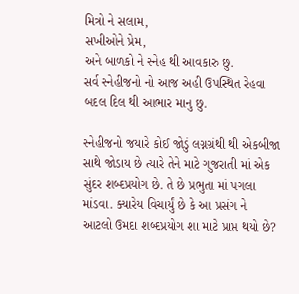મિત્રો ને સલામ,
સખીઓને પ્રેમ,
અને બાળકો ને સ્નેહ થી આવકારુ છુ.
સર્વ સ્નેહીજનો નો આજ અહી ઉપસ્થિત રેહવા બદલ દિલ થી આભાર માનુ છુ.

સ્નેહીજનો જયારે કોઈ જોડું લગ્નગ્રંથી થી એકબીજા સાથે જોડાય છે ત્યારે તેને માટે ગુજરાતી માં એક સુંદર શબ્દપ્રયોગ છે. તે છે પ્રભુતા માં પગલા માંડવા. ક્યારેય વિચાર્યું છે કે આ પ્રસંગ ને આટલો ઉમદા શબ્દપ્રયોગ શા માટે પ્રાપ્ત થયો છે?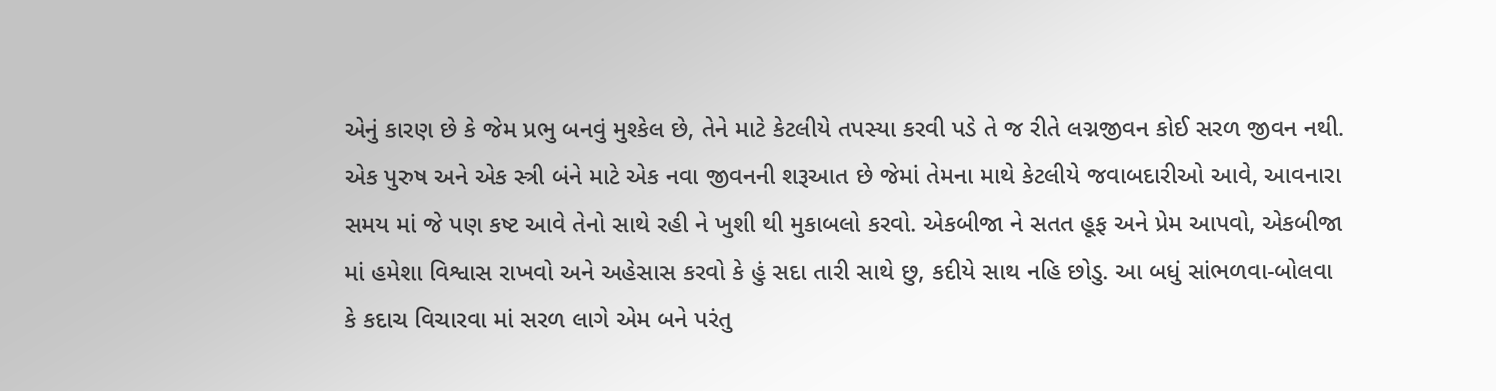એનું કારણ છે કે જેમ પ્રભુ બનવું મુશ્કેલ છે, તેને માટે કેટલીયે તપસ્યા કરવી પડે તે જ રીતે લગ્નજીવન કોઈ સરળ જીવન નથી. એક પુરુષ અને એક સ્ત્રી બંને માટે એક નવા જીવનની શરૂઆત છે જેમાં તેમના માથે કેટલીયે જવાબદારીઓ આવે, આવનારા સમય માં જે પણ કષ્ટ આવે તેનો સાથે રહી ને ખુશી થી મુકાબલો કરવો. એકબીજા ને સતત હૂફ અને પ્રેમ આપવો, એકબીજા માં હમેશા વિશ્વાસ રાખવો અને અહેસાસ કરવો કે હું સદા તારી સાથે છુ, કદીયે સાથ નહિ છોડુ. આ બધું સાંભળવા-બોલવા કે કદાચ વિચારવા માં સરળ લાગે એમ બને પરંતુ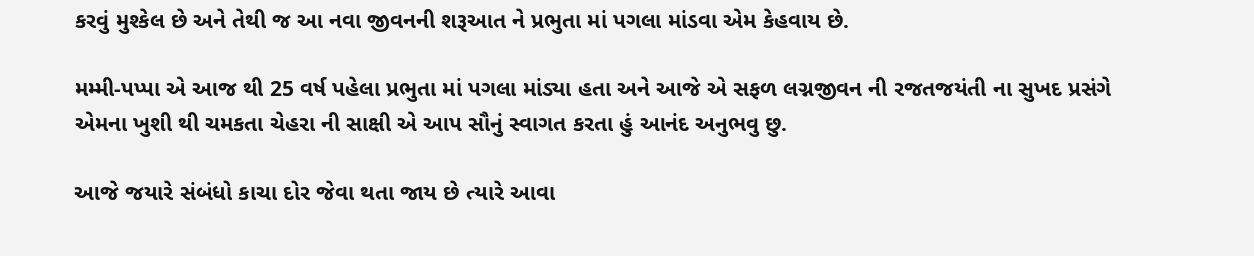કરવું મુશ્કેલ છે અને તેથી જ આ નવા જીવનની શરૂઆત ને પ્રભુતા માં પગલા માંડવા એમ કેહવાય છે.

મમ્મી-પપ્પા એ આજ થી 25 વર્ષ પહેલા પ્રભુતા માં પગલા માંડ્યા હતા અને આજે એ સફળ લગ્નજીવન ની રજતજયંતી ના સુખદ પ્રસંગે એમના ખુશી થી ચમકતા ચેહરા ની સાક્ષી એ આપ સૌનું સ્વાગત કરતા હું આનંદ અનુભવુ છુ.

આજે જયારે સંબંધો કાચા દોર જેવા થતા જાય છે ત્યારે આવા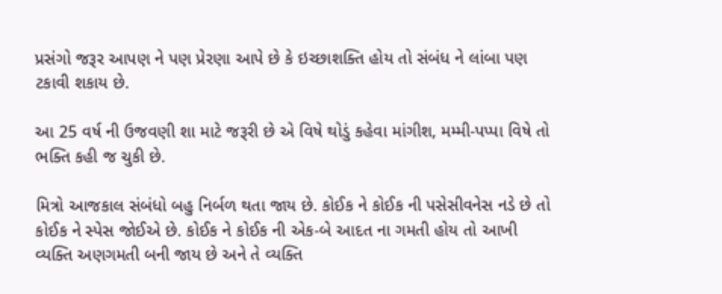પ્રસંગો જરૂર આપણ ને પણ પ્રેરણા આપે છે કે ઇચ્છાશક્તિ હોય તો સંબંધ ને લાંબા પણ ટકાવી શકાય છે.

આ 25 વર્ષ ની ઉજવણી શા માટે જરૂરી છે એ વિષે થોડું કહેવા માંગીશ, મમ્મી-પપ્પા વિષે તો ભક્તિ કહી જ ચુકી છે.

મિત્રો આજકાલ સંબંધો બહુ નિર્બળ થતા જાય છે. કોઈક ને કોઈક ની પસેસીવનેસ નડે છે તો કોઈક ને સ્પેસ જોઈએ છે. કોઈક ને કોઈક ની એક-બે આદત ના ગમતી હોય તો આખી વ્યક્તિ અણગમતી બની જાય છે અને તે વ્યક્તિ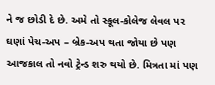ને જ છોડી દે છે. અમે તો સ્કૂલ-કોલેજ લેવલ પર ઘણાં પેચ-અપ – બ્રેક-અપ થતા જોયા છે પણ આજકાલ તો નવો ટ્રેન્ડ શરુ થયો છે. મિત્રતા માં પણ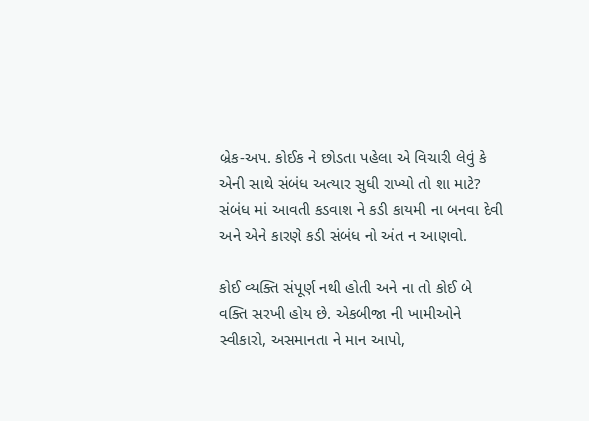બ્રેક-અપ. કોઈક ને છોડતા પહેલા એ વિચારી લેવું કે એની સાથે સંબંધ અત્યાર સુધી રાખ્યો તો શા માટે? સંબંધ માં આવતી કડવાશ ને કડી કાયમી ના બનવા દેવી અને એને કારણે કડી સંબંધ નો અંત ન આણવો.

કોઈ વ્યક્તિ સંપૂર્ણ નથી હોતી અને ના તો કોઈ બે વક્તિ સરખી હોય છે. એકબીજા ની ખામીઓને સ્વીકારો, અસમાનતા ને માન આપો,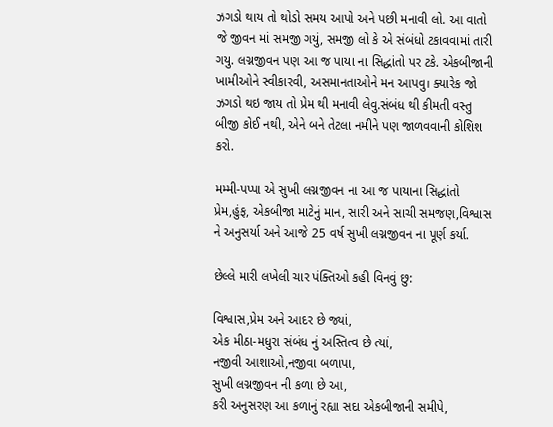ઝગડો થાય તો થોડો સમય આપો અને પછી મનાવી લો. આ વાતો જે જીવન માં સમજી ગયું, સમજી લો કે એ સંબંધો ટકાવવામાં તારી ગયુ. લગ્નજીવન પણ આ જ પાયા ના સિદ્ધાંતો પર ટકે. એકબીજાની ખામીઓને સ્વીકારવી, અસમાનતાઓને મન આપવુ। ક્યારેક જો ઝગડો થઇ જાય તો પ્રેમ થી મનાવી લેવુ.સંબંધ થી કીમતી વસ્તુ બીજી કોઈ નથી, એને બને તેટલા નમીને પણ જાળવવાની કોશિશ કરો.

મમ્મી-પપ્પા એ સુખી લગ્નજીવન ના આ જ પાયાના સિદ્ધાંતો પ્રેમ,હુંફ, એકબીજા માટેનું માન, સારી અને સાચી સમજણ,વિશ્વાસ ને અનુસર્યા અને આજે 25 વર્ષ સુખી લગ્નજીવન ના પૂર્ણ કર્યા.

છેલ્લે મારી લખેલી ચાર પંક્તિઓ કહી વિનવું છુ:

વિશ્વાસ,પ્રેમ અને આદર છે જ્યાં,
એક મીઠા-મધુરા સંબંધ નું અસ્તિત્વ છે ત્યાં,
નજીવી આશાઓ,નજીવા બળાપા,
સુખી લગ્નજીવન ની કળા છે આ,
કરી અનુસરણ આ કળાનું રહ્યા સદા એકબીજાની સમીપે,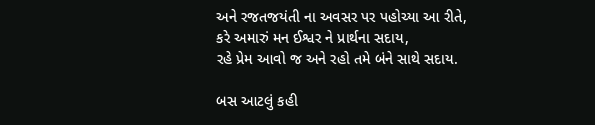અને રજતજયંતી ના અવસર પર પહોચ્યા આ રીતે,
કરે અમારું મન ઈશ્વર ને પ્રાર્થના સદાય,
રહે પ્રેમ આવો જ અને રહો તમે બંને સાથે સદાય.

બસ આટલું કહી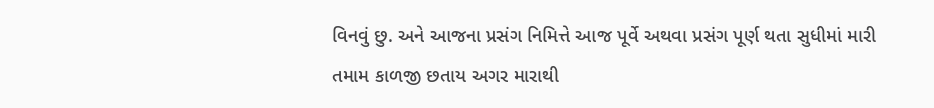વિનવું છુ. અને આજના પ્રસંગ નિમિત્તે આજ પૂર્વે અથવા પ્રસંગ પૂર્ણ થતા સુધીમાં મારી તમામ કાળજી છતાય અગર મારાથી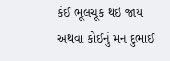કંઈ ભૂલચૂક થઇ જાય અથવા કોઈનું મન દુભાઈ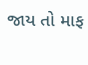જાય તો માફ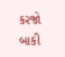કરજો બાકી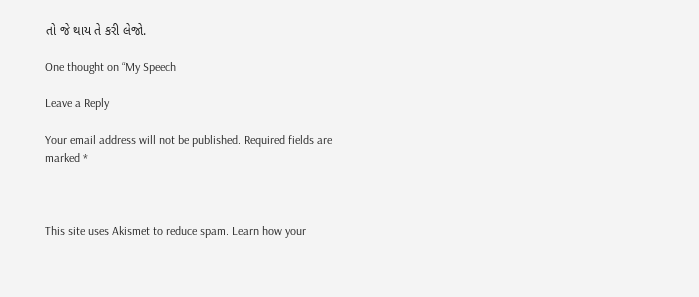તો જે થાય તે કરી લેજો.

One thought on “My Speech

Leave a Reply

Your email address will not be published. Required fields are marked *



This site uses Akismet to reduce spam. Learn how your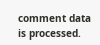comment data is processed.